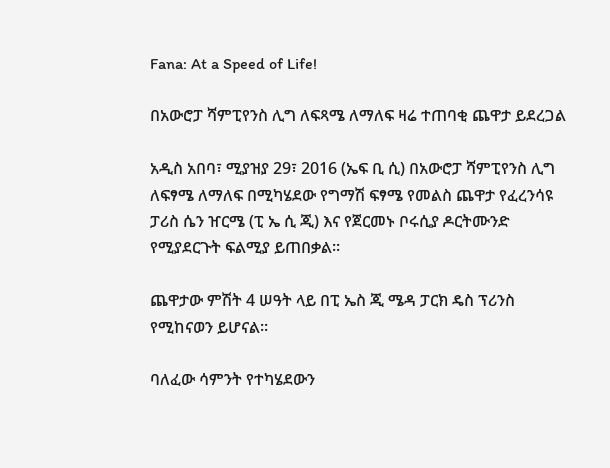Fana: At a Speed of Life!

በአውሮፓ ሻምፒየንስ ሊግ ለፍጻሜ ለማለፍ ዛሬ ተጠባቂ ጨዋታ ይደረጋል

አዲስ አበባ፣ ሚያዝያ 29፣ 2016 (ኤፍ ቢ ሲ) በአውሮፓ ሻምፒየንስ ሊግ ለፍፃሜ ለማለፍ በሚካሄደው የግማሽ ፍፃሜ የመልስ ጨዋታ የፈረንሳዩ ፓሪስ ሴን ዠርሜ (ፒ ኤ ሲ ጂ) እና የጀርመኑ ቦሩሲያ ዶርትሙንድ የሚያደርጉት ፍልሚያ ይጠበቃል፡፡

ጨዋታው ምሽት 4 ሠዓት ላይ በፒ ኤስ ጂ ሜዳ ፓርክ ዴስ ፕሪንስ የሚከናወን ይሆናል፡፡

ባለፈው ሳምንት የተካሄደውን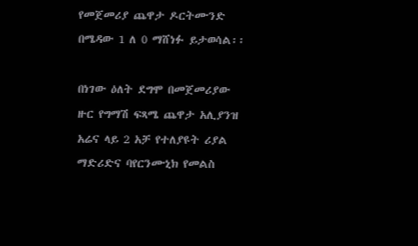የመጀመሪያ ጨዋታ ዶርትሙንድ በሜዳው 1 ለ 0 ማሸነፉ ይታወሳል፡፡

በነገው ዕለት ደግሞ በመጀመሪያው ዙር የግማሽ ፍጻሜ ጨዋታ አሊያንዝ አሬና ላይ 2 አቻ የተለያዩት ሪያል ማድሪድና ባየርንሙኒክ የመልስ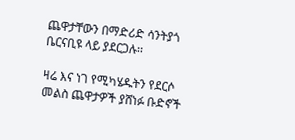ጨዋታቸውን በማድሪድ ሳንትያጎ ቤርናቢዩ ላይ ያደርጋሉ፡፡

ዛሬ እና ነገ የሚካሄዱትን የደርሶ መልስ ጨዋታዎች ያሸነፉ ቡድኖች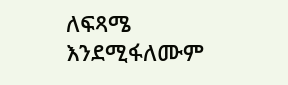ለፍጻሜ እንደሚፋለሙም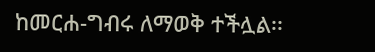ከመርሐ-ግብሩ ለማወቅ ተችሏል፡፡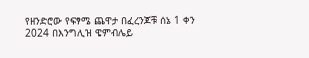የዘንድሮው የፍፃሜ ጨዋታ በፈረንጆቹ ሰኔ 1 ቀን 2024 በእንግሊዝ ዌምብሌይ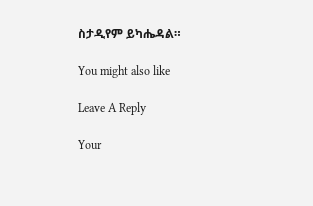ስታዲየም ይካሔዳል።

You might also like

Leave A Reply

Your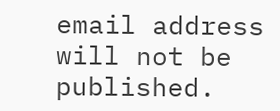email address will not be published.